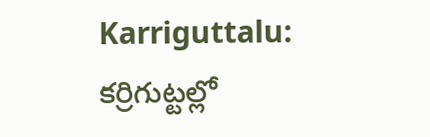Karriguttalu: కర్రిగుట్టల్లో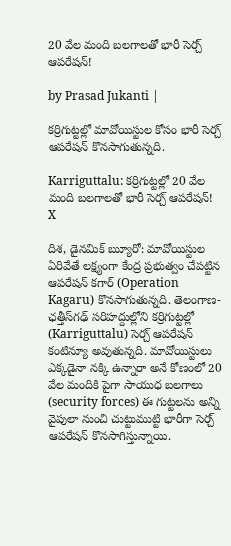20 వేల మంది బలగాలతో భారీ సెర్చ్ ఆపరేషన్!

by Prasad Jukanti |

కర్రిగుట్టల్లో మావోయిస్టుల కోసం భారీ సెర్చ్ ఆపరేషన్ కొనసాగుతున్నది.

Karriguttalu: కర్రిగుట్టల్లో 20 వేల మంది బలగాలతో భారీ సెర్చ్ ఆపరేషన్!
X

దిశ, డైనమిక్ బ్యుూరో: మావోయిస్టుల ఏరివేతే లక్ష్యంగా కేంద్ర ప్రభుత్వం చేపట్టిన ఆపరేషన్ కగార్ (Operation Kagaru) కొనసాగుతున్నది. తెలంగాణ-ఛత్తీస్‌గఢ్ సరిహద్దుల్లోని కర్రిగుట్టల్లో (Karriguttalu) సెర్చ్ ఆపరేషన్ కంటిన్యూ అవుతున్నది. మావోయిస్టులు ఎక్కడైనా నక్కి ఉన్నారా అనే కోణంలో 20 వేల మందికి పైగా సాయుధ బలగాలు (security forces) ఈ గుట్టలను అన్ని వైపులా నుంచి చుట్టుముట్టి భారీగా సెర్చ్ ఆపరేషన్ కొనసాగిస్తున్నాయి.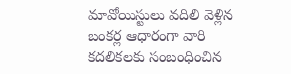మావోయిస్టులు వదిలి వెళ్లిన బంకర్ల ఆధారంగా వారి కదలికలకు సంబంధించిన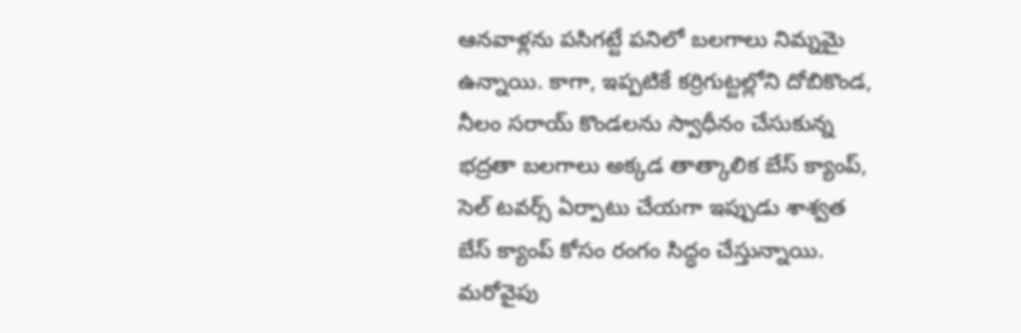ఆనవాళ్లను పసిగట్టే పనిలో బలగాలు నిమ్నమై ఉన్నాయి. కాగా, ఇప్పటికే కర్రిగుట్టల్లోని దోబికొండ, నీలం సరాయ్ కొండలను స్వాధీనం చేసుకున్న భద్రతా బలగాలు అక్కడ తాత్కాలిక బేస్ క్యాంప్, సెల్ టవర్స్ ఏర్పాటు చేయగా ఇప్పుడు శాశ్వత బేస్ క్యాంప్ కోసం రంగం సిద్ధం చేస్తున్నాయి. మరోవైపు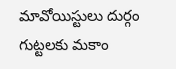మావోయిస్టులు దుర్గం గుట్టలకు మకాం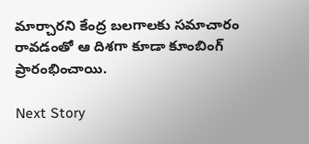మార్చారని కేంద్ర బలగాలకు సమాచారం రావడంతో ఆ దిశగా కూడా కూంబింగ్ ప్రారంభించాయి.

Next Story